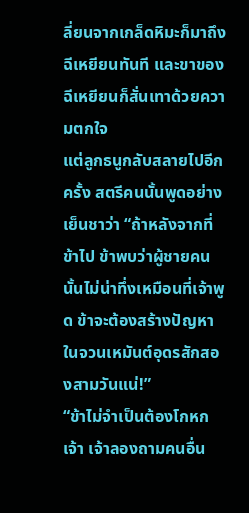ลี่ยนจากเกล็ดหิมะก็มาถึงฉีเหยียนทันที และขาของฉีเหยียนก็สั่นเทาด้วยความตกใจ
แต่ลูกธนูกลับสลายไปอีกครั้ง สตรีคนนั้นพูดอย่างเย็นชาว่า “ถ้าหลังจากที่ข้าไป ข้าพบว่าผู้ชายคนนั้นไม่น่าทึ่งเหมือนที่เจ้าพูด ข้าจะต้องสร้างปัญหาในจวนเหมันต์อุดรสักสองสามวันแน่!”
“ข้าไม่จำเป็นต้องโกหกเจ้า เจ้าลองถามคนอื่น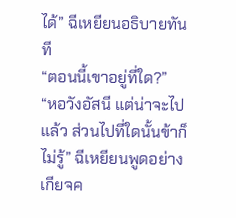ได้” ฉีเหยียนอธิบายทันที
“ตอนนี้เขาอยู่ที่ใด?”
“หอวังอัสนี แต่น่าจะไปแล้ว ส่วนไปที่ใดนั้นข้าก็ไม่รู้” ฉีเหยียนพูดอย่างเกียจค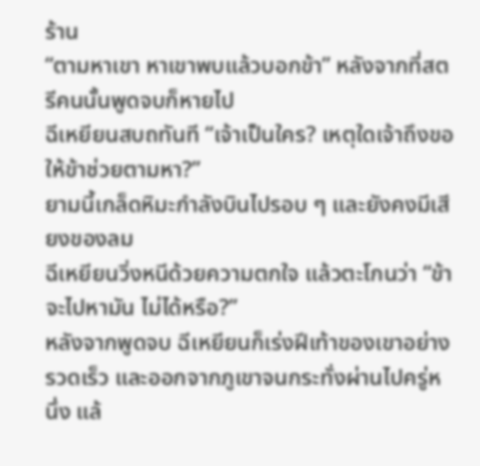ร้าน
“ตามหาเขา หาเขาพบแล้วบอกข้า” หลังจากที่สตรีคนนั้นพูดจบก็หายไป
ฉีเหยียนสบถทันที “เจ้าเป็นใคร? เหตุใดเจ้าถึงขอให้ข้าช่วยตามหา?”
ยามนี้เกล็ดหิมะกำลังบินไปรอบ ๆ และยังคงมีเสียงของลม
ฉีเหยียนวิ่งหนีด้วยความตกใจ แล้วตะโกนว่า “ข้าจะไปหามัน ไม่ได้หรือ?”
หลังจากพูดจบ ฉีเหยียนก็เร่งฝีเท้าของเขาอย่างรวดเร็ว และออกจากภูเขาจนกระทั่งผ่านไปครู่หนึ่ง แล้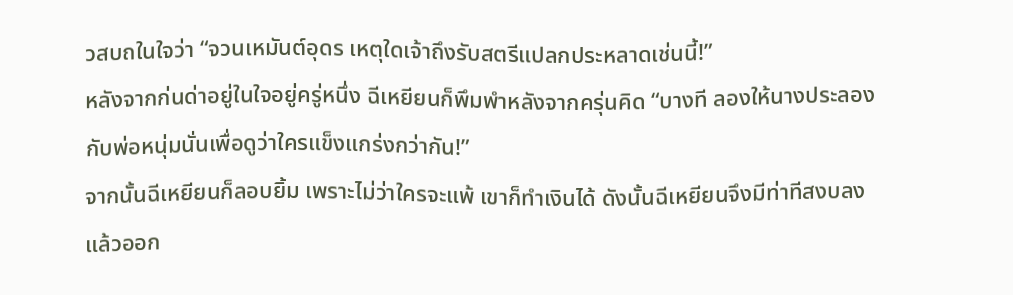วสบถในใจว่า “จวนเหมันต์อุดร เหตุใดเจ้าถึงรับสตรีแปลกประหลาดเช่นนี้!”
หลังจากก่นด่าอยู่ในใจอยู่ครู่หนึ่ง ฉีเหยียนก็พึมพำหลังจากครุ่นคิด “บางที ลองให้นางประลองกับพ่อหนุ่มนั่นเพื่อดูว่าใครแข็งแกร่งกว่ากัน!”
จากนั้นฉีเหยียนก็ลอบยิ้ม เพราะไม่ว่าใครจะแพ้ เขาก็ทำเงินได้ ดังนั้นฉีเหยียนจึงมีท่าทีสงบลง แล้วออก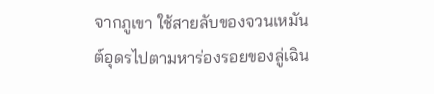จากภูเขา ใช้สายลับของจวนเหมันต์อุดรไปตามหาร่องรอยของลู่เฉิน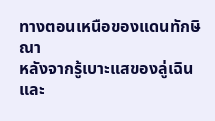ทางตอนเหนือของแดนทักษิณา
หลังจากรู้เบาะแสของลู่เฉินและ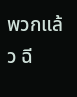พวกแล้ว ฉี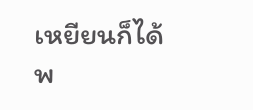เหยียนก็ได้พ